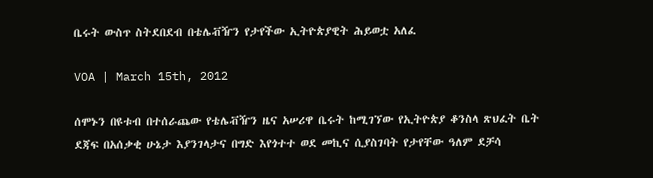ቤሩት ውስጥ ስትደበደብ በቴሌቭዥን የታየችው ኢትዮጵያዊት ሕይወቷ አለፈ

VOA | March 15th, 2012

ሰሞኑን በዩቱብ በተሰራጨው የቴሌቭዥን ዜና አሠሪዋ ቤሩት ከሚገኘው የኢትዮጵያ ቆንስላ ጽህፈት ቤት ደጃፍ በአሰቃቂ ሁኔታ እያንገላታና በግድ እየጎተተ ወደ መኪና ሲያስገባት የታየቸው ዓለም ደቻሳ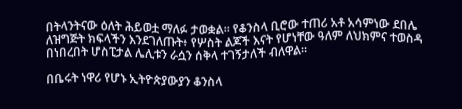በትላንትናው ዕለት ሕይወቷ ማለፉ ታወቋል። የቆንስላ ቢሮው ተጠሪ አቶ አሳምነው ደበሌ ለዝግጅት ክፍላችን እንደገለጡት፥ የሦስት ልጆች እናት የሆነቸው ዓለም ለህክምና ተወስዳ በነበረበት ሆስፒታል ሌሊቱን ራሷን ሰቅላ ተገኝታለች ብለዋል።

በቤሩት ነዋሪ የሆኑ ኢትዮጵያውያን ቆንስላ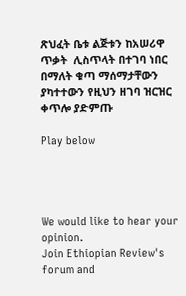ጽህፈት ቤቱ ልጅቱን ከአሠሪዋ ጥቃት  ሊስጥላት በተገባ ነበር በማለት ቁጣ ማሰማታቸውን ያካተተውን የዚህን ዘገባ ዝርዝር ቀጥሎ ያድምጡ

Play below




We would like to hear your opinion.
Join Ethiopian Review's forum and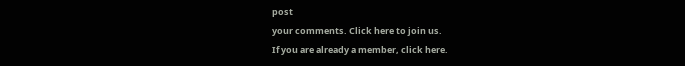post
your comments. Click here to join us.
If you are already a member, click here.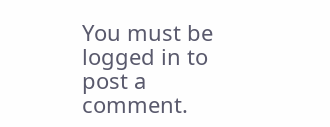You must be logged in to post a comment.